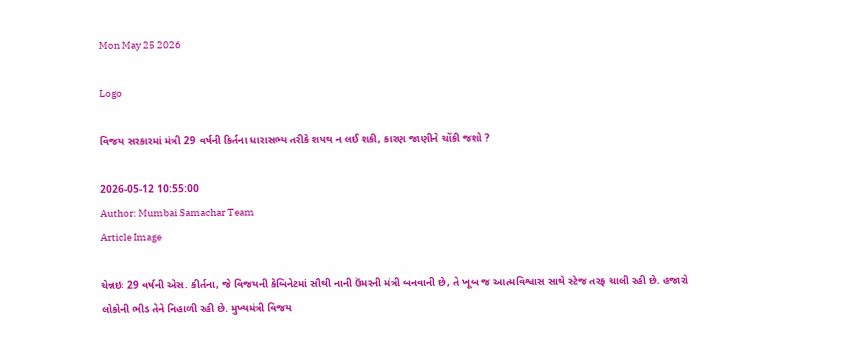Mon May 25 2026

Logo

વિજય સરકારમાં મંત્રી 29 વર્ષની કિર્તના ધારાસભ્ય તરીકે શપથ ન લઈ શકી, કારણ જાણીને ચોંકી જશો ?

2026-05-12 10:55:00
Author: Mumbai Samachar Team
Article Image

ચેન્નઇઃ 29 વર્ષની એસ. કીર્તના, જે વિજયની કેબિનેટમાં સૌથી નાની ઉંમરની મંત્રી બનવાની છે, તે ખૂબ જ આત્મવિશ્વાસ સાથે સ્ટેજ તરફ ચાલી રહી છે. હજારો લોકોની ભીડ તેને નિહાળી રહી છે. મુખ્યમંત્રી વિજય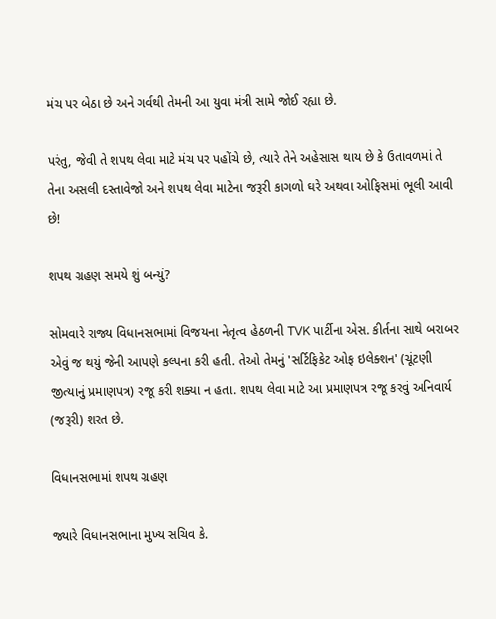મંચ પર બેઠા છે અને ગર્વથી તેમની આ યુવા મંત્રી સામે જોઈ રહ્યા છે.

પરંતુ, જેવી તે શપથ લેવા માટે મંચ પર પહોંચે છે, ત્યારે તેને અહેસાસ થાય છે કે ઉતાવળમાં તે તેના અસલી દસ્તાવેજો અને શપથ લેવા માટેના જરૂરી કાગળો ઘરે અથવા ઓફિસમાં ભૂલી આવી છે!

શપથ ગ્રહણ સમયે શું બન્યું?

સોમવારે રાજ્ય વિધાનસભામાં વિજયના નેતૃત્વ હેઠળની TVK પાર્ટીના એસ. કીર્તના સાથે બરાબર એવું જ થયું જેની આપણે કલ્પના કરી હતી. તેઓ તેમનું 'સર્ટિફિકેટ ઓફ ઇલેક્શન' (ચૂંટણી જીત્યાનું પ્રમાણપત્ર) રજૂ કરી શક્યા ન હતા. શપથ લેવા માટે આ પ્રમાણપત્ર રજૂ કરવું અનિવાર્ય (જરૂરી) શરત છે.

વિધાનસભામાં શપથ ગ્રહણ

જ્યારે વિધાનસભાના મુખ્ય સચિવ કે.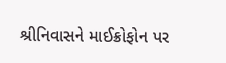શ્રીનિવાસને માઈક્રોફોન પર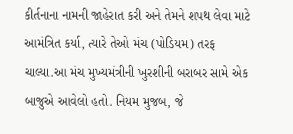કીર્તનાના નામની જાહેરાત કરી અને તેમને શપથ લેવા માટે આમંત્રિત કર્યા, ત્યારે તેઓ મંચ (પોડિયમ) તરફ ચાલ્યા.આ મંચ મુખ્યમંત્રીની ખુરશીની બરાબર સામે એક બાજુએ આવેલો હતો. નિયમ મુજબ, જે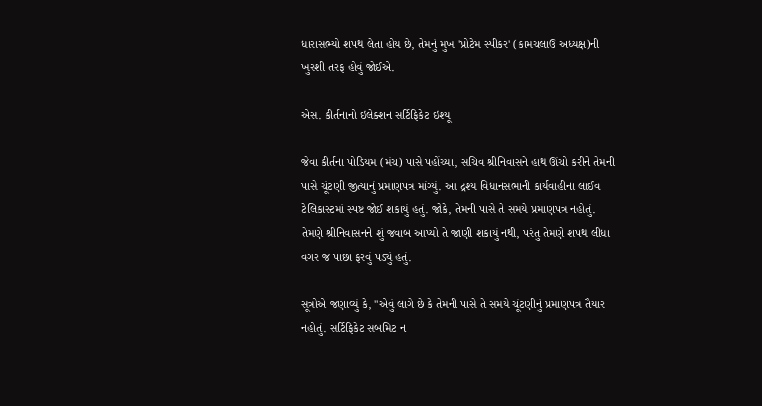ધારાસભ્યો શપથ લેતા હોય છે, તેમનું મુખ 'પ્રોટેમ સ્પીકર' (કામચલાઉ અધ્યક્ષ)ની ખુરશી તરફ હોવું જોઈએ.

એસ. કીર્તનાનો ઇલેક્શન સર્ટિફિકેટ ઇશ્યૂ

જેવા કીર્તના પોડિયમ (મંચ) પાસે પહોંચ્યા, સચિવ શ્રીનિવાસને હાથ ઊંચો કરીને તેમની પાસે ચૂંટણી જીત્યાનું પ્રમાણપત્ર માંગ્યું. આ દ્રશ્ય વિધાનસભાની કાર્યવાહીના લાઈવ ટેલિકાસ્ટમાં સ્પષ્ટ જોઈ શકાયું હતું. જોકે, તેમની પાસે તે સમયે પ્રમાણપત્ર નહોતું. તેમણે શ્રીનિવાસનને શું જવાબ આપ્યો તે જાણી શકાયું નથી, પરંતુ તેમણે શપથ લીધા વગર જ પાછા ફરવું પડ્યું હતું.

સૂત્રોએ જણાવ્યું કે, "એવું લાગે છે કે તેમની પાસે તે સમયે ચૂંટણીનું પ્રમાણપત્ર તૈયાર નહોતું. સર્ટિફિકેટ સબમિટ ન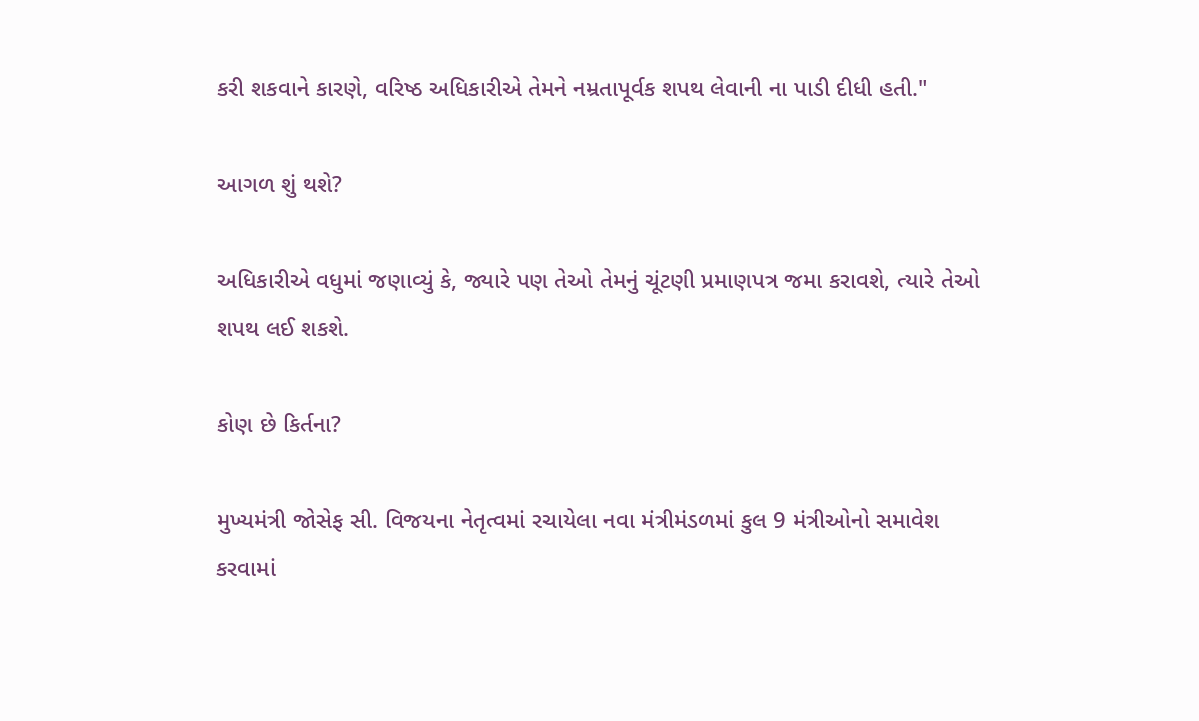કરી શકવાને કારણે, વરિષ્ઠ અધિકારીએ તેમને નમ્રતાપૂર્વક શપથ લેવાની ના પાડી દીધી હતી."

આગળ શું થશે?

અધિકારીએ વધુમાં જણાવ્યું કે, જ્યારે પણ તેઓ તેમનું ચૂંટણી પ્રમાણપત્ર જમા કરાવશે, ત્યારે તેઓ શપથ લઈ શકશે.

કોણ છે કિર્તના?

મુખ્યમંત્રી જોસેફ સી. વિજયના નેતૃત્વમાં રચાયેલા નવા મંત્રીમંડળમાં કુલ 9 મંત્રીઓનો સમાવેશ કરવામાં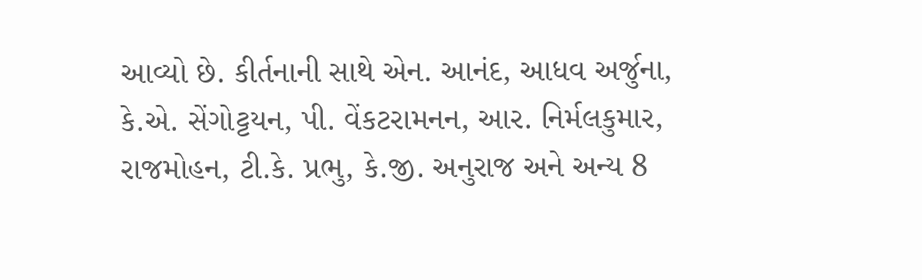આવ્યો છે. કીર્તનાની સાથે એન. આનંદ, આધવ અર્જુના, કે.એ. સેંગોટ્ટયન, પી. વેંકટરામનન, આર. નિર્મલકુમાર, રાજમોહન, ટી.કે. પ્રભુ, કે.જી. અનુરાજ અને અન્ય 8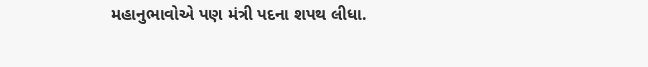મહાનુભાવોએ પણ મંત્રી પદના શપથ લીધા.